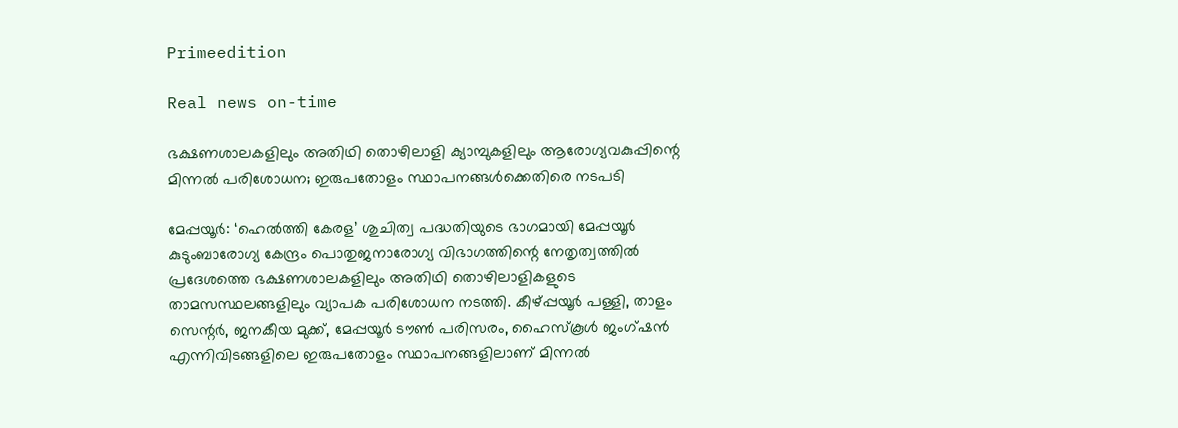Primeedition

Real news on-time

ഭക്ഷണശാലകളിലും അതിഥി തൊഴിലാളി ക്യാമ്പുകളിലും ആരോഗ്യവകുപ്പിന്റെ മിന്നല്‍ പരിശോധന; ഇരുപതോളം സ്ഥാപനങ്ങള്‍ക്കെതിരെ നടപടി

മേപ്പയൂര്‍: ‘ഹെല്‍ത്തി കേരള’ ശുചിത്വ പദ്ധതിയുടെ ഭാഗമായി മേപ്പയൂര്‍ കുടുംബാരോഗ്യ കേന്ദ്രം പൊതുജനാരോഗ്യ വിഭാഗത്തിന്റെ നേതൃത്വത്തില്‍ പ്രദേശത്തെ ഭക്ഷണശാലകളിലും അതിഥി തൊഴിലാളികളുടെ താമസസ്ഥലങ്ങളിലും വ്യാപക പരിശോധന നടത്തി. കീഴ്പ്പയൂര്‍ പള്ളി, താളം സെന്റര്‍, ജനകീയ മുക്ക്, മേപ്പയൂര്‍ ടൗണ്‍ പരിസരം, ഹൈസ്‌കൂള്‍ ജംഗ്ഷന്‍ എന്നിവിടങ്ങളിലെ ഇരുപതോളം സ്ഥാപനങ്ങളിലാണ് മിന്നല്‍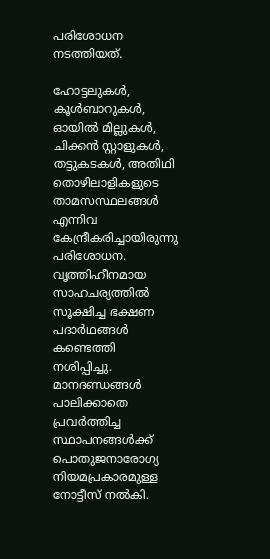പരിശോധന നടത്തിയത്.

ഹോട്ടലുകള്‍, കൂള്‍ബാറുകള്‍, ഓയില്‍ മില്ലുകള്‍, ചിക്കന്‍ സ്റ്റാളുകള്‍, തട്ടുകടകള്‍, അതിഥി തൊഴിലാളികളുടെ താമസസ്ഥലങ്ങള്‍ എന്നിവ കേന്ദ്രീകരിച്ചായിരുന്നു പരിശോധന. വൃത്തിഹീനമായ സാഹചര്യത്തില്‍ സൂക്ഷിച്ച ഭക്ഷണ പദാര്‍ഥങ്ങള്‍ കണ്ടെത്തി നശിപ്പിച്ചു. മാനദണ്ഡങ്ങള്‍ പാലിക്കാതെ പ്രവര്‍ത്തിച്ച സ്ഥാപനങ്ങള്‍ക്ക് പൊതുജനാരോഗ്യ നിയമപ്രകാരമുള്ള നോട്ടീസ് നല്‍കി.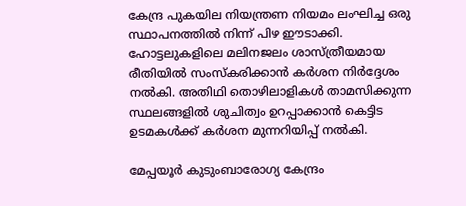കേന്ദ്ര പുകയില നിയന്ത്രണ നിയമം ലംഘിച്ച ഒരു സ്ഥാപനത്തില്‍ നിന്ന് പിഴ ഈടാക്കി. ഹോട്ടലുകളിലെ മലിനജലം ശാസ്ത്രീയമായ രീതിയില്‍ സംസ്‌കരിക്കാന്‍ കര്‍ശന നിര്‍ദ്ദേശം നല്‍കി. അതിഥി തൊഴിലാളികള്‍ താമസിക്കുന്ന സ്ഥലങ്ങളില്‍ ശുചിത്വം ഉറപ്പാക്കാന്‍ കെട്ടിട ഉടമകള്‍ക്ക് കര്‍ശന മുന്നറിയിപ്പ് നല്‍കി.

മേപ്പയൂര്‍ കുടുംബാരോഗ്യ കേന്ദ്രം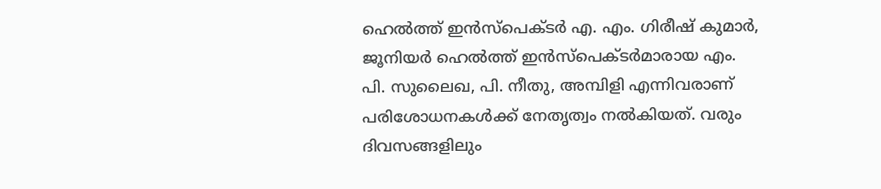ഹെല്‍ത്ത് ഇന്‍സ്പെക്ടര്‍ എ. എം. ഗിരീഷ് കുമാര്‍, ജൂനിയര്‍ ഹെല്‍ത്ത് ഇന്‍സ്പെക്ടര്‍മാരായ എം. പി. സുലൈഖ, പി. നീതു, അമ്പിളി എന്നിവരാണ് പരിശോധനകള്‍ക്ക് നേതൃത്വം നല്‍കിയത്. വരും ദിവസങ്ങളിലും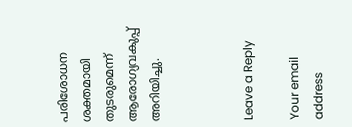പരിശോധന ശക്തമായി തുടരുമെന്ന് ആരോഗ്യവകുപ്പ് അറിയിച്ചു.



Leave a Reply

Your email address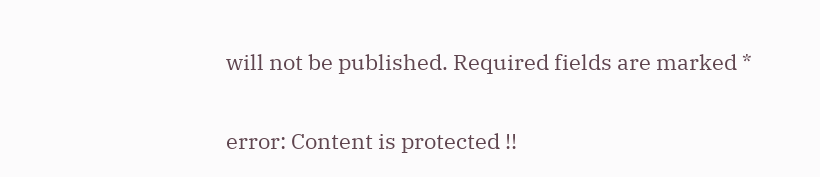will not be published. Required fields are marked *

error: Content is protected !!